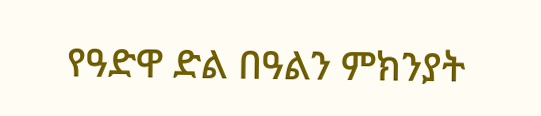የዓድዋ ድል በዓልን ምክንያት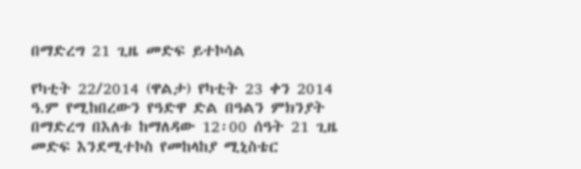በማድረግ 21 ጊዜ መድፍ ይተኮሳል

የካቲት 22/2014 (ዋልታ) የካቲት 23 ቀን 2014 ዓ.ም የሚከበረውን የዓድዋ ድል በዓልን ምክንያት በማድረግ በእለቱ ከማለዳው 12፡00 ሰዓት 21 ጊዜ መድፍ እንደሚተኮስ የመከላከያ ሚኒስቴር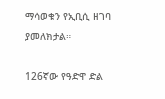ማሳወቁን የኢቢሲ ዘገባ ያመለክታል።

126ኛው የዓድዋ ድል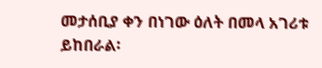መታሰቢያ ቀን በነገው ዕለት በመላ አገሪቱ ይከበራል፡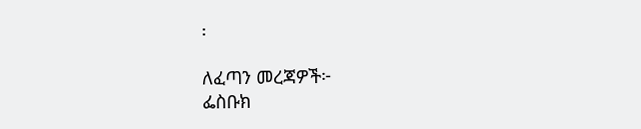፡

ለፈጣን መረጃዎች፦
ፌስቡክ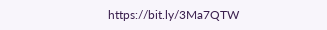https://bit.ly/3Ma7QTW